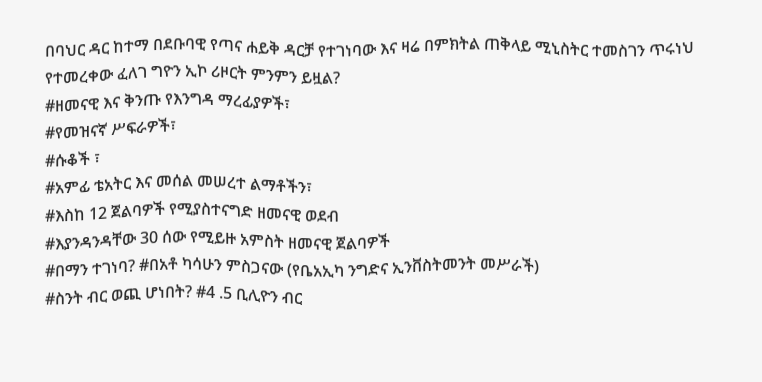በባህር ዳር ከተማ በደቡባዊ የጣና ሐይቅ ዳርቻ የተገነባው እና ዛሬ በምክትል ጠቅላይ ሚኒስትር ተመስገን ጥሩነህ የተመረቀው ፈለገ ግዮን ኢኮ ሪዞርት ምንምን ይዟል?
#ዘመናዊ እና ቅንጡ የእንግዳ ማረፊያዎች፣
#የመዝናኛ ሥፍራዎች፣
#ሱቆች ፣
#አምፊ ቴአትር እና መሰል መሠረተ ልማቶችን፣
#እስከ 12 ጀልባዎች የሚያስተናግድ ዘመናዊ ወደብ
#እያንዳንዳቸው 30 ሰው የሚይዙ አምስት ዘመናዊ ጀልባዎች
#በማን ተገነባ? #በአቶ ካሳሁን ምስጋናው (የቤአኢካ ንግድና ኢንቨስትመንት መሥራች)
#ስንት ብር ወጪ ሆነበት? #4 .5 ቢሊዮን ብር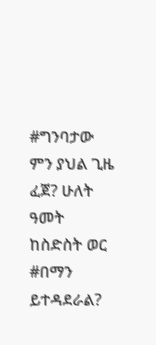#ግንባታው ምን ያህል ጊዜ ፈጀ? ሁለት ዓመት ከስድስት ወር
#በማን ይተዳደራል?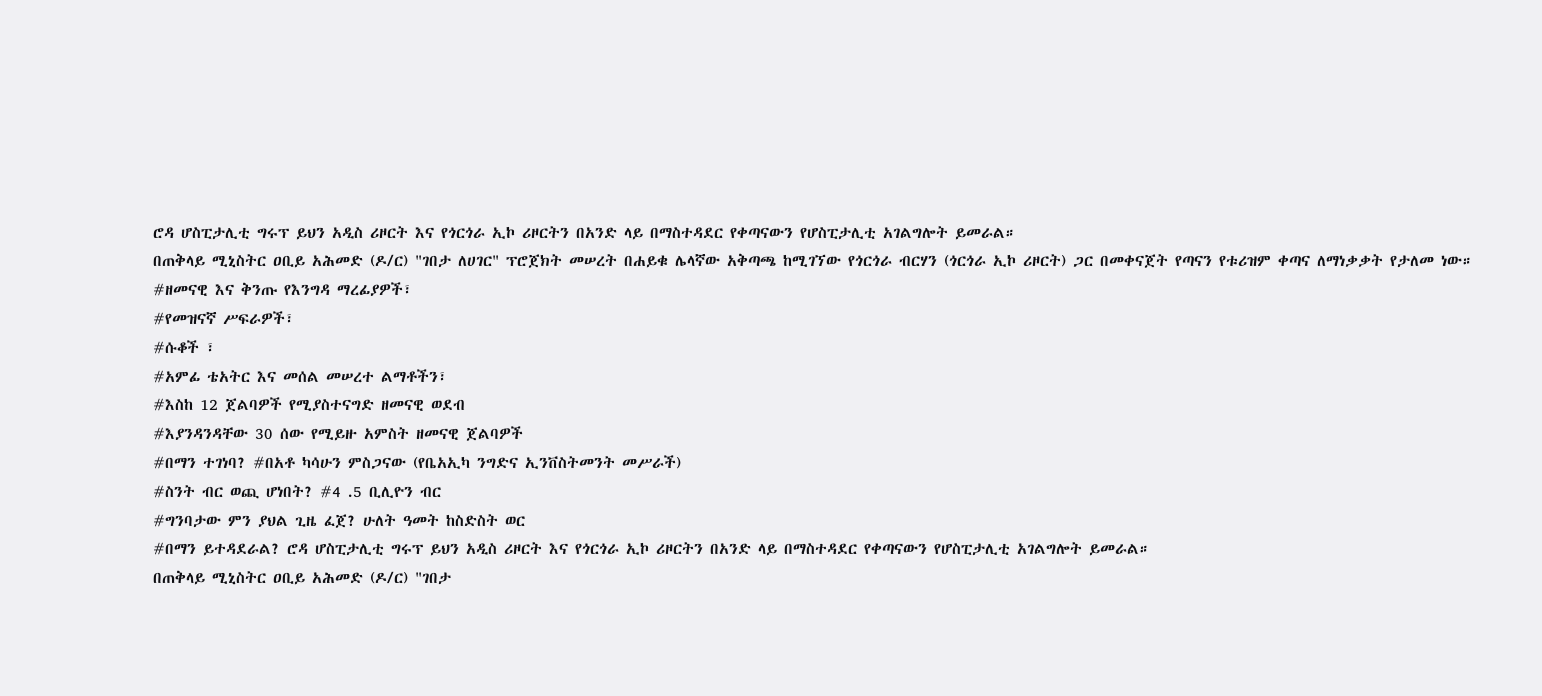ሮዳ ሆስፒታሊቲ ግሩፕ ይህን አዲስ ሪዞርት እና የጎርጎራ ኢኮ ሪዞርትን በአንድ ላይ በማስተዳደር የቀጣናውን የሆስፒታሊቲ አገልግሎት ይመራል።
በጠቅላይ ሚኒስትር ዐቢይ አሕመድ (ዶ/ር) "ገበታ ለሀገር" ፕሮጀክት መሠረት በሐይቁ ሌላኛው አቅጣጫ ከሚገኘው የጎርጎራ ብርሃን (ጎርጎራ ኢኮ ሪዞርት) ጋር በመቀናጀት የጣናን የቱሪዝም ቀጣና ለማነቃቃት የታለመ ነው።
#ዘመናዊ እና ቅንጡ የእንግዳ ማረፊያዎች፣
#የመዝናኛ ሥፍራዎች፣
#ሱቆች ፣
#አምፊ ቴአትር እና መሰል መሠረተ ልማቶችን፣
#እስከ 12 ጀልባዎች የሚያስተናግድ ዘመናዊ ወደብ
#እያንዳንዳቸው 30 ሰው የሚይዙ አምስት ዘመናዊ ጀልባዎች
#በማን ተገነባ? #በአቶ ካሳሁን ምስጋናው (የቤአኢካ ንግድና ኢንቨስትመንት መሥራች)
#ስንት ብር ወጪ ሆነበት? #4 .5 ቢሊዮን ብር
#ግንባታው ምን ያህል ጊዜ ፈጀ? ሁለት ዓመት ከስድስት ወር
#በማን ይተዳደራል? ሮዳ ሆስፒታሊቲ ግሩፕ ይህን አዲስ ሪዞርት እና የጎርጎራ ኢኮ ሪዞርትን በአንድ ላይ በማስተዳደር የቀጣናውን የሆስፒታሊቲ አገልግሎት ይመራል።
በጠቅላይ ሚኒስትር ዐቢይ አሕመድ (ዶ/ር) "ገበታ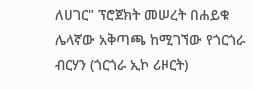ለሀገር" ፕሮጀክት መሠረት በሐይቁ ሌላኛው አቅጣጫ ከሚገኘው የጎርጎራ ብርሃን (ጎርጎራ ኢኮ ሪዞርት)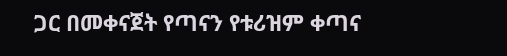ጋር በመቀናጀት የጣናን የቱሪዝም ቀጣና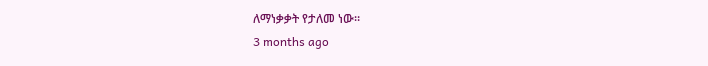ለማነቃቃት የታለመ ነው።
3 months ago